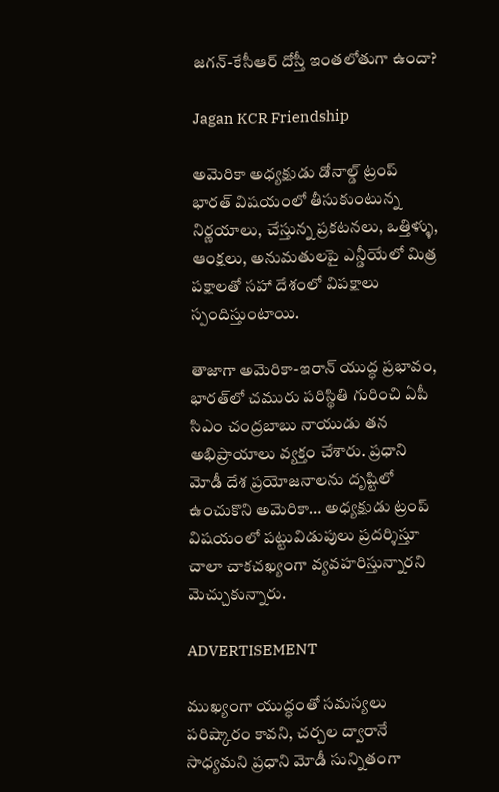జగన్‌-కేసీఆర్‌ దోస్తీ ఇంతలోతుగా ఉందా?

Jagan KCR Friendship

అమెరికా అధ్యక్షుడు డోనాల్డ్ ట్రంప్‌ భారత్‌ విషయంలో తీసుకుంటున్న నిర్ణయాలు, చేస్తున్న ప్రకటనలు, ఒత్తిళ్ళు, ఆంక్షలు, అనుమతులపై ఎన్డీయేలో మిత్ర పక్షాలతో సహా దేశంలో విపక్షాలు స్పందిస్తుంటాయి.

తాజాగా అమెరికా-ఇరాన్‌ యుద్ధ ప్రభావం, భారత్‌లో చమురు పరిస్థితి గురించి ఏపీ సిఎం చంద్రబాబు నాయుడు తన అభిప్రాయాలు వ్యక్తం చేశారు. ప్రధాని మోడీ దేశ ప్రయోజనాలను దృష్టిలో ఉంచుకొని అమెరికా… అధ్యక్షుడు ట్రంప్‌ విషయంలో పట్టువిడుపులు ప్రదర్శిస్తూ చాలా చాకచఖ్యంగా వ్యవహరిస్తున్నారని మెచ్చుకున్నారు.

ADVERTISEMENT

ముఖ్యంగా యుద్ధంతో సమస్యలు పరిష్కారం కావని, చర్చల ద్వారానే సాధ్యమని ప్రధాని మోడీ సున్నితంగా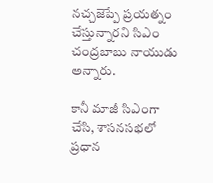నచ్చజెప్పే ప్రయత్నం చేస్తున్నారని సిఎం చంద్రబాబు నాయుడు అన్నారు.

కానీ మాజీ సిఎంగా చేసి, శాసనసభలో ప్రధాన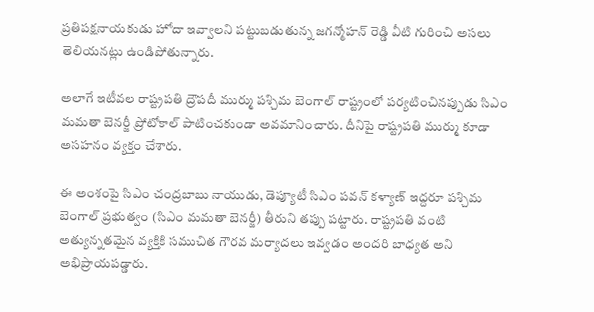ప్రతిపక్షనాయకుడు హోదా ఇవ్వాలని పట్టుబడుతున్న జగన్మోహన్ రెడ్డి వీటి గురించి అసలు తెలియనట్లు ఉండిపోతున్నారు.

అలాగే ఇటీవల రాష్ట్రపతి ద్రౌపదీ ముర్ము పశ్చిమ బెంగాల్ రాష్ట్రంలో పర్యటించినప్పుడు సిఎం మమతా బెనర్జీ ప్రోటోకాల్ పాటించకుండా అవమానించారు. దీనిపై రాష్ట్రపతి ముర్ము కూడా అసహనం వ్యక్తం చేశారు.

ఈ అంశంపై సిఎం చంద్రబాబు నాయుడు, డెప్యూటీ సిఎం పవన్ కళ్యాణ్‌ ఇద్దరూ పశ్చిమ బెంగాల్ ప్రభుత్వం (సిఎం మమతా బెనర్జీ) తీరుని తప్పు పట్టారు. రాష్ట్రపతి వంటి అత్యున్నతమైన వ్యక్తికి సముచిత గౌరవ మర్యాదలు ఇవ్వడం అందరి బాధ్యత అని అభిప్రాయపడ్డారు.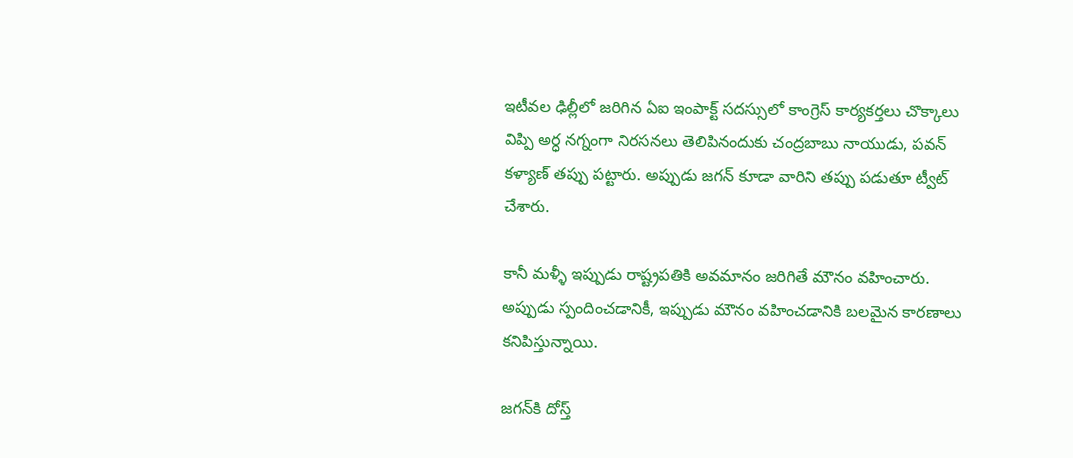ఇటీవల ఢిల్లీలో జరిగిన ఏఐ ఇంపాక్ట్ సదస్సులో కాంగ్రెస్‌ కార్యకర్తలు చొక్కాలు విప్పి అర్ధ నగ్నంగా నిరసనలు తెలిపినందుకు చంద్రబాబు నాయుడు, పవన్ కళ్యాణ్‌ తప్పు పట్టారు. అప్పుడు జగన్‌ కూడా వారిని తప్పు పడుతూ ట్వీట్‌ చేశారు.

కానీ మళ్ళీ ఇప్పుడు రాష్ట్రపతికి అవమానం జరిగితే మౌనం వహించారు. అప్పుడు స్పందించడానికీ, ఇప్పుడు మౌనం వహించడానికి బలమైన కారణాలు కనిపిస్తున్నాయి.

జగన్‌కి దోస్త్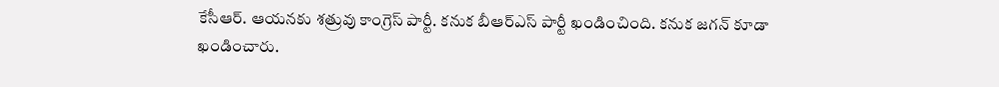కేసీఆర్‌. ఆయనకు శత్రువు కాంగ్రెస్‌ పార్టీ. కనుక బీఆర్ఎస్‌ పార్టీ ఖండించింది. కనుక జగన్‌ కూడా ఖండించారు.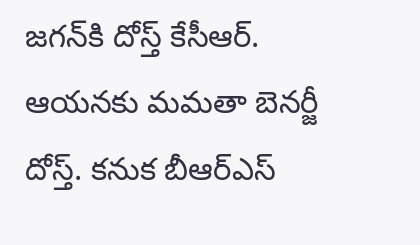జగన్‌కి దోస్త్ కేసీఆర్‌. ఆయనకు మమతా బెనర్జీ దోస్త్. కనుక బీఆర్ఎస్‌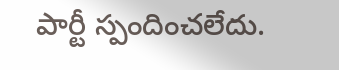పార్టీ స్పందించలేదు.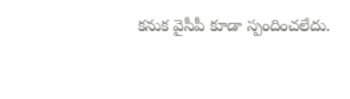కనుక వైసీపీ కూడా స్పందించలేదు.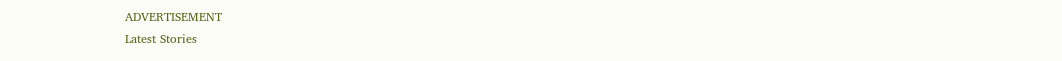ADVERTISEMENT
Latest Stories